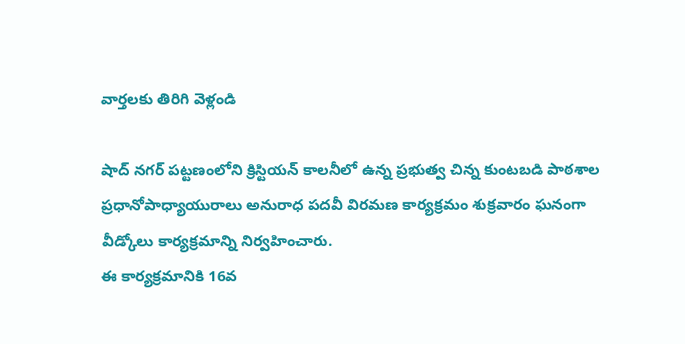వార్తలకు తిరిగి వెళ్లండి

షాద్ నగర్ పట్టణంలోని క్రిస్టియన్ కాలనీలో ఉన్న ప్రభుత్వ చిన్న కుంటబడి పాఠశాల ప్రధానోపాధ్యాయురాలు అనురాధ పదవీ విరమణ కార్యక్రమం శుక్రవారం ఘనంగా వీడ్కోలు కార్యక్రమాన్ని నిర్వహించారు.
ఈ కార్యక్రమానికి 16వ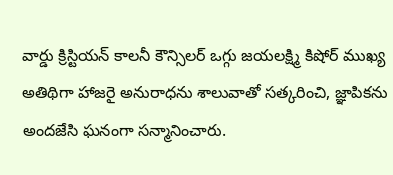వార్డు క్రిస్టియన్ కాలనీ కౌన్సిలర్ ఒగ్గు జయలక్ష్మి కిషోర్ ముఖ్య అతిథిగా హాజరై అనురాధను శాలువాతో సత్కరించి, జ్ఞాపికను అందజేసి ఘనంగా సన్మానించారు.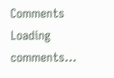Comments
Loading comments...